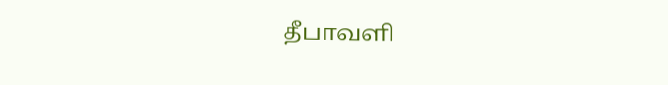தீபாவளி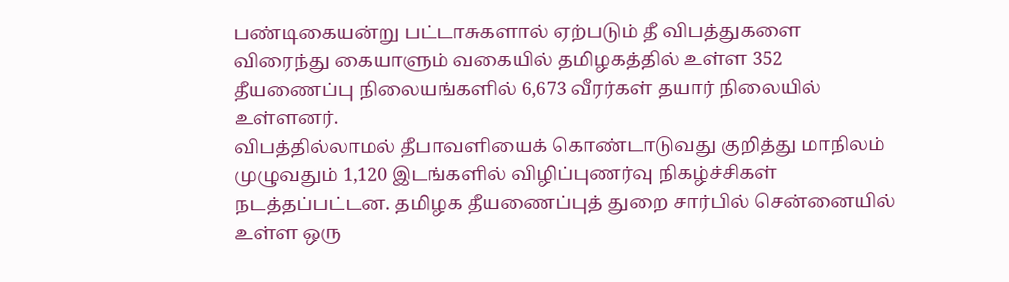பண்டிகையன்று பட்டாசுகளால் ஏற்படும் தீ விபத்துகளை விரைந்து கையாளும் வகையில் தமிழகத்தில் உள்ள 352 தீயணைப்பு நிலையங்களில் 6,673 வீரர்கள் தயார் நிலையில் உள்ளனர்.
விபத்தில்லாமல் தீபாவளியைக் கொண்டாடுவது குறித்து மாநிலம் முழுவதும் 1,120 இடங்களில் விழிப்புணர்வு நிகழ்ச்சிகள் நடத்தப்பட்டன. தமிழக தீயணைப்புத் துறை சார்பில் சென்னையில் உள்ள ஒரு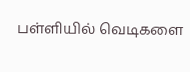பள்ளியில் வெடிகளை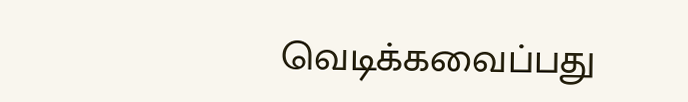வெடிக்கவைப்பது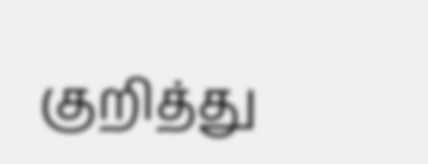குறித்து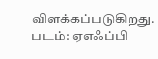விளக்கப்படுகிறது.
படம்: ஏஎஃப்பி